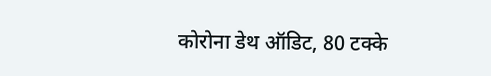कोरोना डेथ ऑडिट, 80 टक्के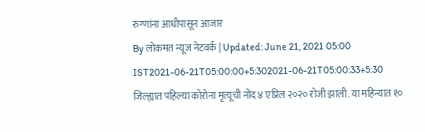रुग्णांना आधीपासून आजार
By लोकमत न्यूज नेटवर्क | Updated: June 21, 2021 05:00 IST2021-06-21T05:00:00+5:302021-06-21T05:00:33+5:30
जिल्ह्यात पहिल्या कोरोना मृत्यूची नोंद ४ एप्रिल २०२० रोजी झाली. या महिन्यात १०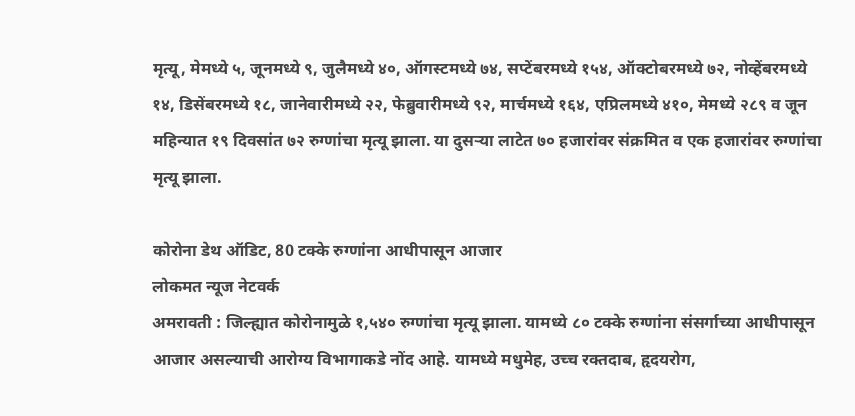मृत्यू, मेमध्ये ५, जूनमध्ये ९, जुलैमध्ये ४०, ऑगस्टमध्ये ७४, सप्टेंबरमध्ये १५४, ऑक्टोबरमध्ये ७२, नोव्हेंबरमध्ये १४, डिसेंबरमध्ये १८, जानेवारीमध्ये २२, फेब्रुवारीमध्ये ९२, मार्चमध्ये १६४, एप्रिलमध्ये ४१०, मेमध्ये २८९ व जून महिन्यात १९ दिवसांत ७२ रुग्णांचा मृत्यू झाला. या दुसऱ्या लाटेत ७० हजारांवर संक्रमित व एक हजारांवर रुग्णांचा मृत्यू झाला.

कोरोना डेथ ऑडिट, 80 टक्के रुग्णांना आधीपासून आजार
लोकमत न्यूज नेटवर्क
अमरावती : जिल्ह्यात कोरोनामुळे १,५४० रुग्णांचा मृत्यू झाला. यामध्ये ८० टक्के रुग्णांना संसर्गाच्या आधीपासून आजार असल्याची आरोग्य विभागाकडे नोंद आहे. यामध्ये मधुमेह, उच्च रक्तदाब, हृदयरोग,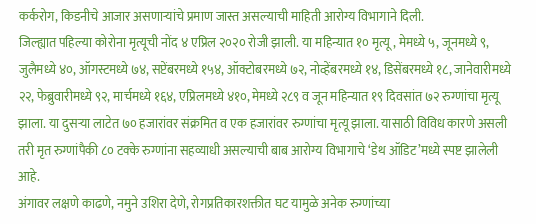कर्करोग, किडनीचे आजार असणाऱ्यांचे प्रमाण जास्त असल्याची माहिती आरोग्य विभागाने दिली.
जिल्ह्यात पहिल्या कोरोना मृत्यूची नोंद ४ एप्रिल २०२० रोजी झाली. या महिन्यात १० मृत्यू, मेमध्ये ५, जूनमध्ये ९, जुलैमध्ये ४०, ऑगस्टमध्ये ७४, सप्टेंबरमध्ये १५४, ऑक्टोबरमध्ये ७२, नोव्हेंबरमध्ये १४, डिसेंबरमध्ये १८, जानेवारीमध्ये २२, फेब्रुवारीमध्ये ९२, मार्चमध्ये १६४, एप्रिलमध्ये ४१०, मेमध्ये २८९ व जून महिन्यात १९ दिवसांत ७२ रुग्णांचा मृत्यू झाला. या दुसऱ्या लाटेत ७० हजारांवर संक्रमित व एक हजारांवर रुग्णांचा मृत्यू झाला. यासाठी विविध कारणे असली तरी मृत रुग्णांपैकी ८० टक्के रुग्णांना सहव्याधी असल्याची बाब आरोग्य विभागाचे ‘डेथ ऑडिट’मध्ये स्पष्ट झालेली आहे.
अंगावर लक्षणे काढणे, नमुने उशिरा देणे, रोगप्रतिकारशक्तीत घट यामुळे अनेक रुग्णांच्या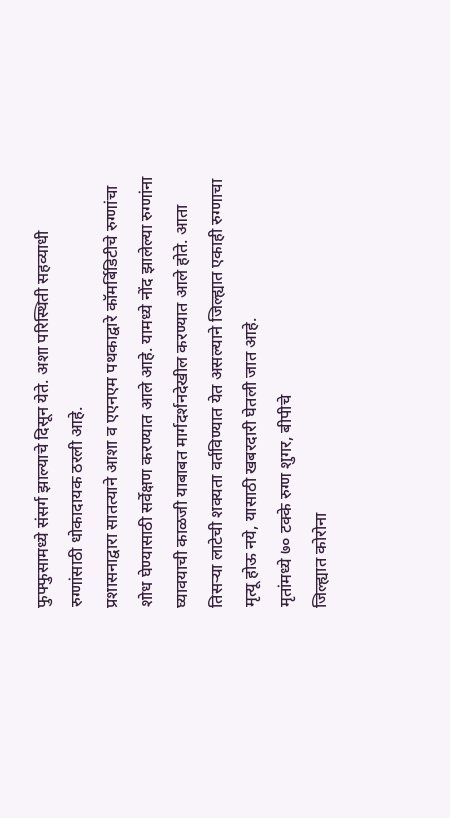फुफ्फुसामध्ये संसर्ग झाल्याचे दिसून येते. अशा परिस्थिती सहव्याधी रुग्णांसाठी धोकादायक ठरली आहे.
प्रशासनाद्वारा सातत्याने आशा व एएनएम पथकाद्वारे कॉमर्बिडिटीचे रुग्णांचा शोध घेण्यासाठी सर्वेक्षण करण्यात आले आहे. यामध्ये नोंद झालेल्या रुग्णांना घ्यावयाची काळजी याबाबत मार्गदर्शनदेखील करण्यात आले होते. आता तिसऱ्या लाटेची शक्यता वर्तविण्यात येत असल्याने जिल्ह्यात एकाही रुग्णाचा मृत्यू होऊ नये, यासाठी खबरदारी घेतली जात आहे.
मृतांमध्ये ७० टक्के रुग्ण शुगर, बीपीचे
जिल्ह्यात कोरोना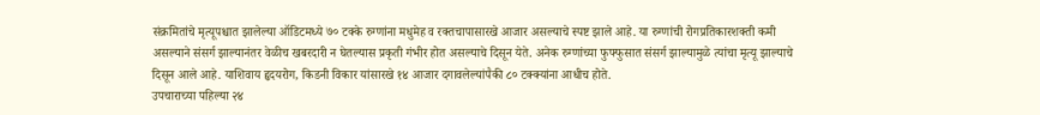संक्रमितांचे मृत्यूपश्चात झालेल्या ऑडिटमध्ये ७० टक्के रुग्णांना मधुमेह व रक्तचापासारखे आजार असल्याचे स्पष्ट झाले आहे. या रुग्णांची रोगप्रतिकारशक्ती कमी असल्याने संसर्ग झाल्यानंतर वेळीच खबरदारी न घेतल्यास प्रकृती गंभीर होत असल्याचे दिसून येते. अनेक रुग्णांच्या फुफ्फुसात संसर्ग झाल्यामुळे त्यांचा मृत्यू झाल्याचे दिसून आले आहे. याशिवाय हृदयरोग, किडनी विकार यांसारखे १४ आजार दगावलेल्यांपैकी ८० टक्क्यांना आधीच होते.
उपचाराच्या पहिल्या २४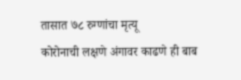तासात ७८ रुग्णांचा मृत्यू
कोरोनाची लक्षणे अंगावर काढणे ही बाब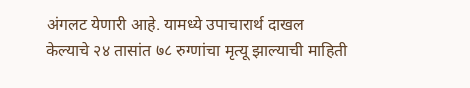अंगलट येणारी आहे. यामध्ये उपाचारार्थ दाखल केल्याचे २४ तासांत ७८ रुग्णांचा मृत्यू झाल्याची माहिती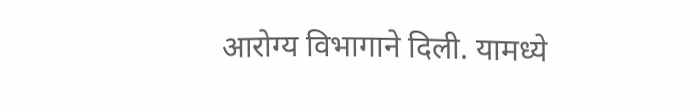आरोग्य विभागाने दिली. यामध्ये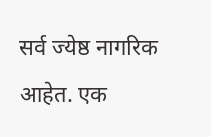सर्व ज्येष्ठ नागरिक आहेत. एक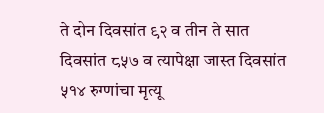ते दोन दिवसांत ९२ व तीन ते सात दिवसांत ८५७ व त्यापेक्षा जास्त दिवसांत ५१४ रुग्णांचा मृत्यू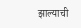झाल्याची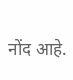नोंद आहे.